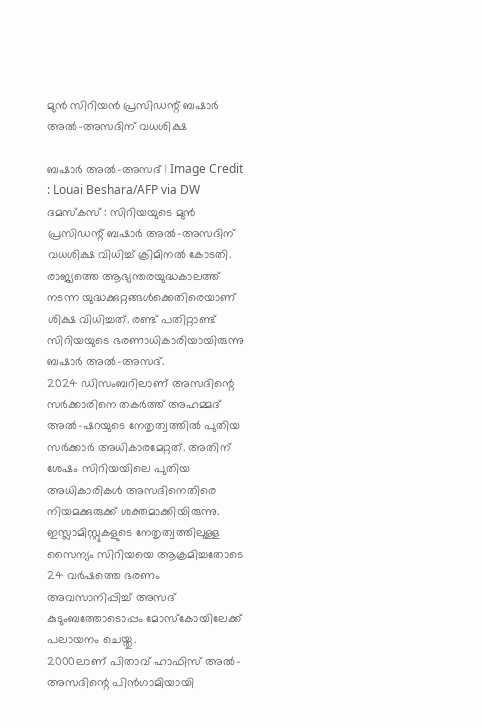മുൻ സിറിയൻ പ്രസിഡന്റ് ബഷാർ അൽ-അസദിന് വധശിക്ഷ

ബഷാർ അൽ-അസദ് | Image Credit : Louai Beshara/AFP via DW
ദമസ്കസ് : സിറിയയുടെ മുൻ പ്രസിഡന്റ് ബഷാർ അൽ-അസദിന് വധശിക്ഷ വിധിച്ച് ക്രിമിനൽ കോടതി. രാജ്യത്തെ ആഭ്യന്തരയുദ്ധകാലത്ത് നടന്ന യുദ്ധക്കുറ്റങ്ങൾക്കെതിരെയാണ് ശിക്ഷ വിധിച്ചത്. രണ്ട് പതിറ്റാണ്ട് സിറിയയുടെ ഭരണാധികാരിയായിരുന്നു ബഷാർ അൽ-അസദ്.
2024 ഡിസംബറിലാണ് അസദിന്റെ സർക്കാരിനെ തകർത്ത് അഹമ്മദ് അൽ-ഷറയുടെ നേതൃത്വത്തിൽ പുതിയ സർക്കാർ അധികാരമേറ്റത്. അതിന് ശേഷം സിറിയയിലെ പുതിയ അധികാരികൾ അസദിനെതിരെ നിയമക്കുരുക്ക് ശക്തമാക്കിയിരുന്നു. ഇസ്ലാമിസ്റ്റുകളുടെ നേതൃത്വത്തിലുള്ള സൈന്യം സിറിയയെ ആക്രമിച്ചതോടെ 24 വർഷത്തെ ഭരണം അവസാനിപ്പിച്ച് അസദ് കുടുംബത്തോടൊപ്പം മോസ്കോയിലേക്ക് പലായനം ചെയ്തു.
2000ലാണ് പിതാവ് ഹാഫിസ് അൽ-അസദിന്റെ പിൻഗാമിയായി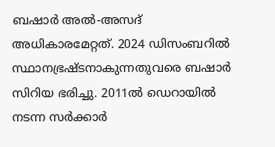ബഷാർ അൽ-അസദ് അധികാരമേറ്റത്. 2024 ഡിസംബറിൽ സ്ഥാനഭ്രഷ്ടനാകുന്നതുവരെ ബഷാർ സിറിയ ഭരിച്ചു. 2011ൽ ഡെറായിൽ നടന്ന സർക്കാർ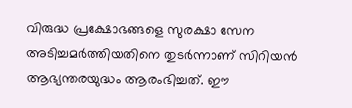വിരുദ്ധ പ്രക്ഷോഭങ്ങളെ സുരക്ഷാ സേന അടിച്ചമർത്തിയതിനെ തുടർന്നാണ് സിറിയൻ ആഭ്യന്തരയുദ്ധം ആരംഭിച്ചത്. ഈ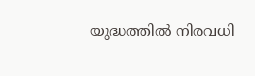യുദ്ധത്തിൽ നിരവധി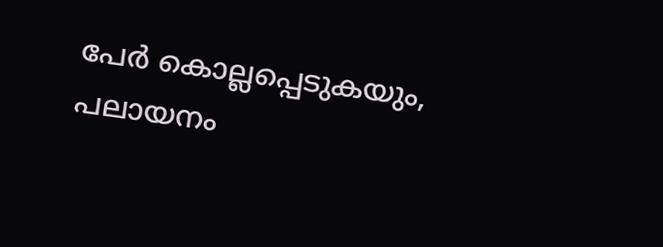പേർ കൊല്ലപ്പെടുകയും, പലായനം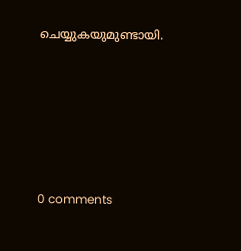ചെയ്യുകയുമുണ്ടായി.










0 comments